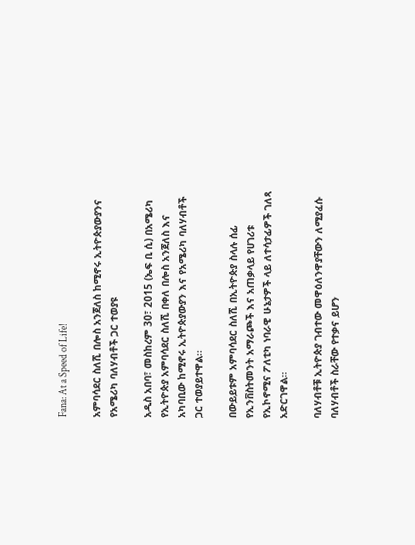Fana: At a Speed of Life!

አምባሳደር ስለሺ በሎስ አንጀለስ ከሚኖሩ ኢትዮጵያውያንና የአሜሪካ ባለሃብቶች ጋር ተወያዩ

አዲስ አበባ፣ መስከረም 30፣ 2015 (ኤፍ ቢ ሲ) በአሜሪካ የኢትዮጵያ አምባሳደር ስለሺ በቀለ በሎስ አንጀለስ እና አካባቢው ከሚኖሩ ኢትዮጵያውያን እና የአሜሪካ ባለሃብቶች ጋር ተወያይተዋል፡፡

በውይይቱም አምባሳደር ስለሺ በኢትዮጵያ ስላሉ ሰፊ የኢንቨስትመንት አማራጮች እና አጠቃላይ የሀገሪቱ የኢኮኖሚና ፖለቲካ ነባራዊ ሁኔታዎች ላይ ለተሳታፊዎች ገለጻ አድርገዋል።

ባለሃብቶቹ ኢትዮጵያ ገብተው መዋዕለንዋያቸውን ለሚያፈሱ ባለሃብቶች ስራቸው የተቃና ይሆን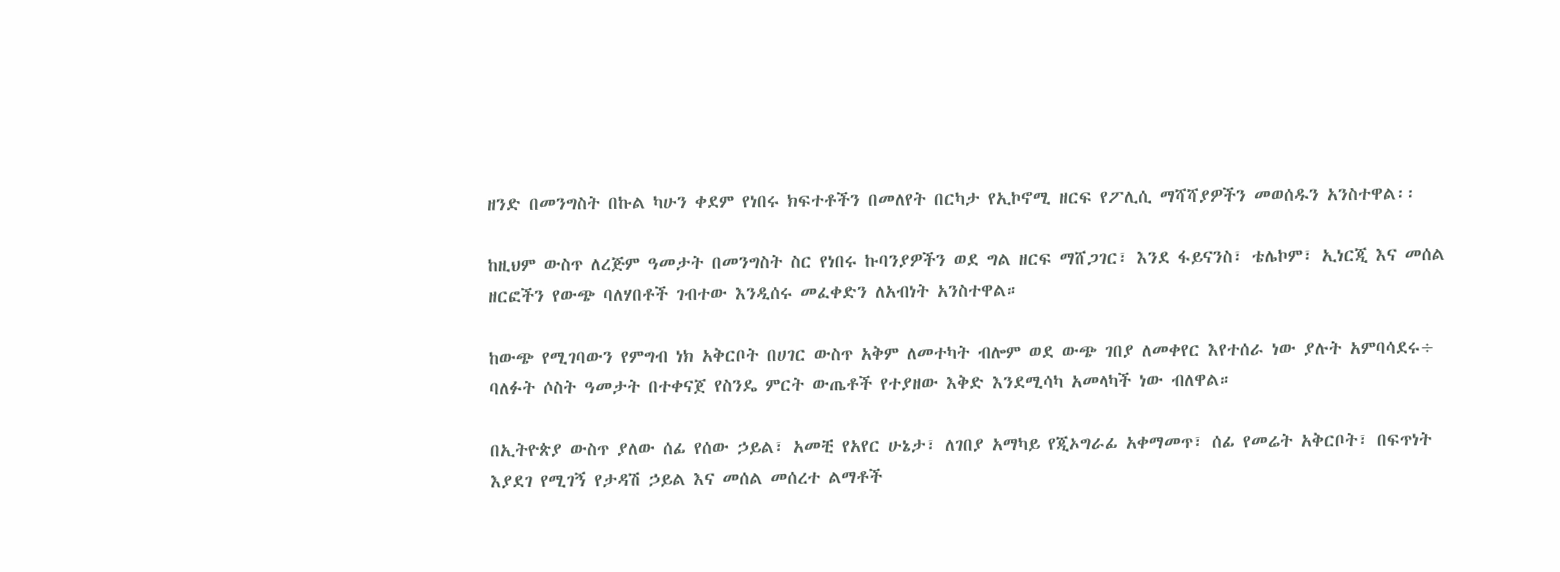ዘንድ በመንግስት በኩል ካሁን ቀደም የነበሩ ክፍተቶችን በመለየት በርካታ የኢኮኖሚ ዘርፍ የፖሊሲ ማሻሻያዎችን መወሰዱን አንስተዋል፡፡

ከዚህም ውስጥ ለረጅም ዓመታት በመንግስት ስር የነበሩ ኩባንያዎችን ወደ ግል ዘርፍ ማሸጋገር፣ እንደ ፋይናንስ፣ ቴሌኮም፣ ኢነርጂ እና መሰል ዘርፎችን የውጭ ባለሃበቶች ገብተው እንዲሰሩ መፈቀድን ለአብነት አንስተዋል።

ከውጭ የሚገባውን የምግብ ነክ አቅርቦት በሀገር ውስጥ አቅም ለመተካት ብሎም ወደ ውጭ ገበያ ለመቀየር እየተሰራ ነው ያሉት አምባሳደሩ÷ ባለፉት ሶስት ዓመታት በተቀናጀ የስንዴ ምርት ውጤቶች የተያዘው እቅድ እንደሚሳካ አመላካች ነው ብለዋል።

በኢትዮጵያ ውስጥ ያለው ሰፊ የሰው ኃይል፣ አመቺ የአየር ሁኔታ፣ ለገበያ አማካይ የጂኦግራፊ አቀማመጥ፣ ሰፊ የመሬት አቅርቦት፣ በፍጥነት እያደገ የሚገኝ የታዳሽ ኃይል እና መሰል መሰረተ ልማቶች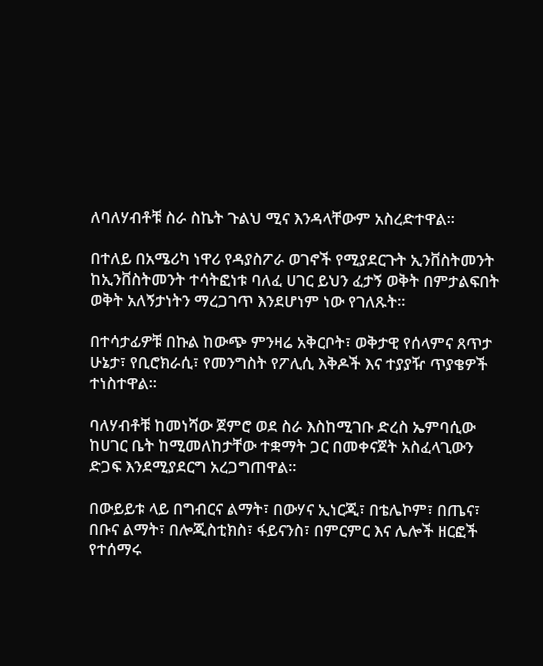ለባለሃብቶቹ ስራ ስኬት ጉልህ ሚና እንዳላቸውም አስረድተዋል፡፡

በተለይ በአሜሪካ ነዋሪ የዳያስፖራ ወገኖች የሚያደርጉት ኢንቨስትመንት ከኢንቨስትመንት ተሳትፎነቱ ባለፈ ሀገር ይህን ፈታኝ ወቅት በምታልፍበት ወቅት አለኝታነትን ማረጋገጥ እንደሆነም ነው የገለጹት።

በተሳታፊዎቹ በኩል ከውጭ ምንዛሬ አቅርቦት፣ ወቅታዊ የሰላምና ጸጥታ ሁኔታ፣ የቢሮክራሲ፣ የመንግስት የፖሊሲ እቅዶች እና ተያያዥ ጥያቄዎች ተነስተዋል።

ባለሃብቶቹ ከመነሻው ጀምሮ ወደ ስራ እስከሚገቡ ድረስ ኤምባሲው ከሀገር ቤት ከሚመለከታቸው ተቋማት ጋር በመቀናጀት አስፈላጊውን ድጋፍ እንደሚያደርግ አረጋግጠዋል።

በውይይቱ ላይ በግብርና ልማት፣ በውሃና ኢነርጂ፣ በቴሌኮም፣ በጤና፣ በቡና ልማት፣ በሎጂስቲክስ፣ ፋይናንስ፣ በምርምር እና ሌሎች ዘርፎች የተሰማሩ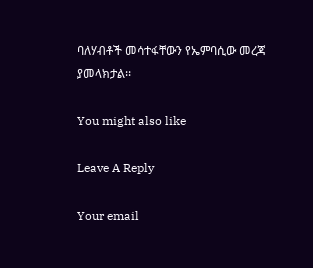ባለሃብቶች መሳተፋቸውን የኤምባሲው መረጃ ያመላክታል፡፡

You might also like

Leave A Reply

Your email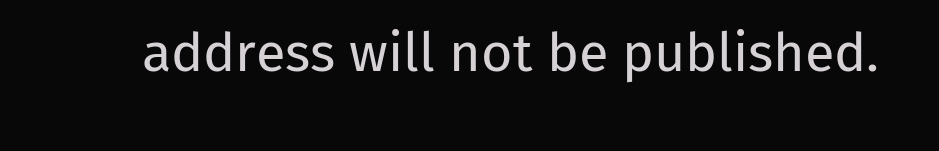address will not be published.